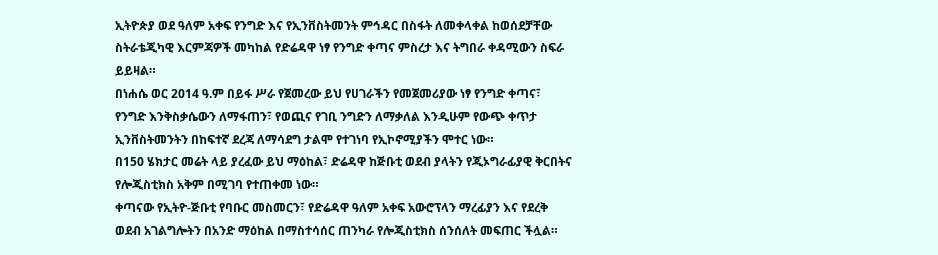ኢትዮጵያ ወደ ዓለም አቀፍ የንግድ እና የኢንቨስትመንት ምኅዳር በስፋት ለመቀላቀል ከወሰደቻቸው ስትራቴጂካዊ እርምጃዎች መካከል የድሬዳዋ ነፃ የንግድ ቀጣና ምስረታ እና ትግበራ ቀዳሚውን ስፍራ ይይዛል።
በነሐሴ ወር 2014 ዓ.ም በይፋ ሥራ የጀመረው ይህ የሀገራችን የመጀመሪያው ነፃ የንግድ ቀጣና፣ የንግድ እንቅስቃሴውን ለማፋጠን፣ የወጪና የገቢ ንግድን ለማቃለል እንዲሁም የውጭ ቀጥታ ኢንቨስትመንትን በከፍተኛ ደረጃ ለማሳደግ ታልሞ የተገነባ የኢኮኖሚያችን ሞተር ነው።
በ150 ሄክታር መሬት ላይ ያረፈው ይህ ማዕከል፣ ድሬዳዋ ከጅቡቲ ወደብ ያላትን የጂኦግራፊያዊ ቅርበትና የሎጂስቲክስ አቅም በሚገባ የተጠቀመ ነው።
ቀጣናው የኢትዮ-ጅቡቲ የባቡር መስመርን፣ የድሬዳዋ ዓለም አቀፍ አውሮፕላን ማረፊያን እና የደረቅ ወደብ አገልግሎትን በአንድ ማዕከል በማስተሳሰር ጠንካራ የሎጂስቲክስ ሰንሰለት መፍጠር ችሏል።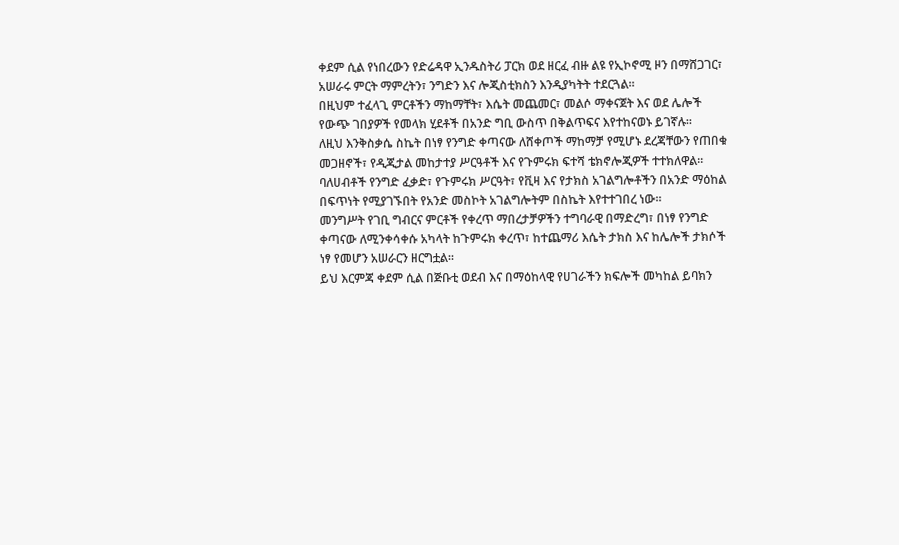ቀደም ሲል የነበረውን የድሬዳዋ ኢንዱስትሪ ፓርክ ወደ ዘርፈ ብዙ ልዩ የኢኮኖሚ ዞን በማሸጋገር፣ አሠራሩ ምርት ማምረትን፣ ንግድን እና ሎጂስቲክስን እንዲያካትት ተደርጓል።
በዚህም ተፈላጊ ምርቶችን ማከማቸት፣ እሴት መጨመር፣ መልሶ ማቀናጀት እና ወደ ሌሎች የውጭ ገበያዎች የመላክ ሂደቶች በአንድ ግቢ ውስጥ በቅልጥፍና እየተከናወኑ ይገኛሉ።
ለዚህ እንቅስቃሴ ስኬት በነፃ የንግድ ቀጣናው ለሸቀጦች ማከማቻ የሚሆኑ ደረጃቸውን የጠበቁ መጋዘኖች፣ የዲጂታል መከታተያ ሥርዓቶች እና የጉምሩክ ፍተሻ ቴክኖሎጂዎች ተተክለዋል።
ባለሀብቶች የንግድ ፈቃድ፣ የጉምሩክ ሥርዓት፣ የቪዛ እና የታክስ አገልግሎቶችን በአንድ ማዕከል በፍጥነት የሚያገኙበት የአንድ መስኮት አገልግሎትም በስኬት እየተተገበረ ነው።
መንግሥት የገቢ ግብርና ምርቶች የቀረጥ ማበረታቻዎችን ተግባራዊ በማድረግ፣ በነፃ የንግድ ቀጣናው ለሚንቀሳቀሱ አካላት ከጉምሩክ ቀረጥ፣ ከተጨማሪ እሴት ታክስ እና ከሌሎች ታክሶች ነፃ የመሆን አሠራርን ዘርግቷል።
ይህ እርምጃ ቀደም ሲል በጅቡቲ ወደብ እና በማዕከላዊ የሀገራችን ክፍሎች መካከል ይባክን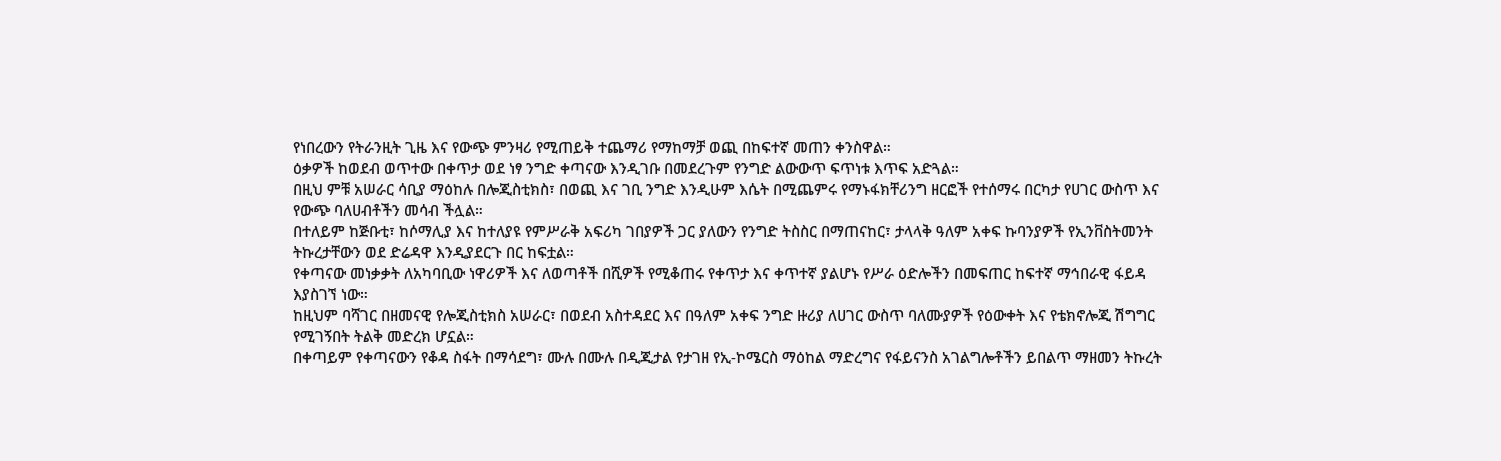የነበረውን የትራንዚት ጊዜ እና የውጭ ምንዛሪ የሚጠይቅ ተጨማሪ የማከማቻ ወጪ በከፍተኛ መጠን ቀንስዋል።
ዕቃዎች ከወደብ ወጥተው በቀጥታ ወደ ነፃ ንግድ ቀጣናው እንዲገቡ በመደረጉም የንግድ ልውውጥ ፍጥነቱ እጥፍ አድጓል።
በዚህ ምቹ አሠራር ሳቢያ ማዕከሉ በሎጂስቲክስ፣ በወጪ እና ገቢ ንግድ እንዲሁም እሴት በሚጨምሩ የማኑፋክቸሪንግ ዘርፎች የተሰማሩ በርካታ የሀገር ውስጥ እና የውጭ ባለሀብቶችን መሳብ ችሏል።
በተለይም ከጅቡቲ፣ ከሶማሊያ እና ከተለያዩ የምሥራቅ አፍሪካ ገበያዎች ጋር ያለውን የንግድ ትስስር በማጠናከር፣ ታላላቅ ዓለም አቀፍ ኩባንያዎች የኢንቨስትመንት ትኩረታቸውን ወደ ድሬዳዋ እንዲያደርጉ በር ከፍቷል።
የቀጣናው መነቃቃት ለአካባቢው ነዋሪዎች እና ለወጣቶች በሺዎች የሚቆጠሩ የቀጥታ እና ቀጥተኛ ያልሆኑ የሥራ ዕድሎችን በመፍጠር ከፍተኛ ማኅበራዊ ፋይዳ እያስገኘ ነው።
ከዚህም ባሻገር በዘመናዊ የሎጂስቲክስ አሠራር፣ በወደብ አስተዳደር እና በዓለም አቀፍ ንግድ ዙሪያ ለሀገር ውስጥ ባለሙያዎች የዕውቀት እና የቴክኖሎጂ ሽግግር የሚገኝበት ትልቅ መድረክ ሆኗል።
በቀጣይም የቀጣናውን የቆዳ ስፋት በማሳደግ፣ ሙሉ በሙሉ በዲጂታል የታገዘ የኢ-ኮሜርስ ማዕከል ማድረግና የፋይናንስ አገልግሎቶችን ይበልጥ ማዘመን ትኩረት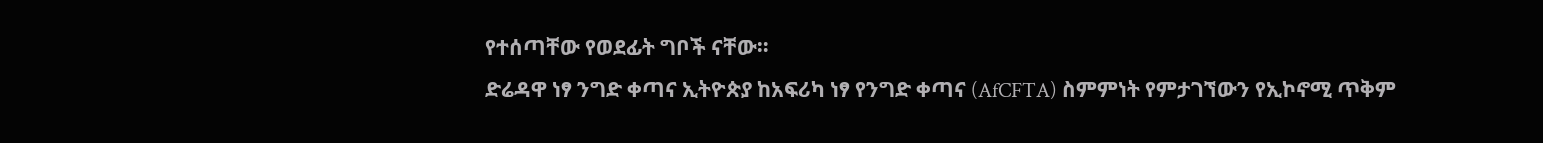የተሰጣቸው የወደፊት ግቦች ናቸው።
ድሬዳዋ ነፃ ንግድ ቀጣና ኢትዮጵያ ከአፍሪካ ነፃ የንግድ ቀጣና (AfCFTA) ስምምነት የምታገኘውን የኢኮኖሚ ጥቅም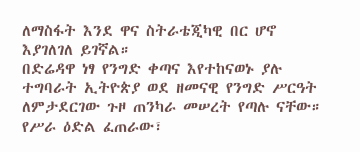ለማስፋት እንደ ዋና ስትራቴጂካዊ በር ሆኖ እያገለገለ ይገኛል።
በድሬዳዋ ነፃ የንግድ ቀጣና እየተከናወኑ ያሉ ተግባራት ኢትዮጵያ ወደ ዘመናዊ የንግድ ሥርዓት ለምታደርገው ጉዞ ጠንካራ መሠረት የጣሉ ናቸው።
የሥራ ዕድል ፈጠራው፣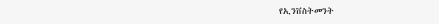የኢንቨስትመንት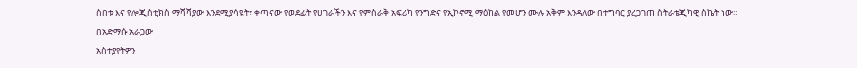ስበቱ እና የሎጂስቲክስ ማሻሻያው እንደሚያሳዩት፣ ቀጣናው የወደፊት የሀገራችን እና የምስራቅ አፍሪካ የንግድና የኢኮኖሚ ማዕከል የመሆን ሙሉ አቅም እንዳለው በተግባር ያረጋገጠ ስትራቴጂካዊ ስኬት ነው።
በአድማሱ አራጋው
አስተያየትዎን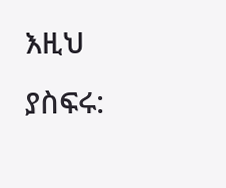እዚህ ያስፍሩ: